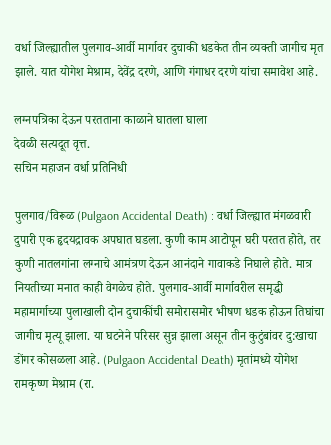वर्धा जिल्ह्यातील पुलगाव-आर्वी मार्गावर दुचाकी धडकेत तीन व्यक्ती जागीच मृत झाले. यात योगेश मेश्राम, देवेंद्र दरणे, आणि गंगाधर दरणे यांचा समावेश आहे.

लग्नपत्रिका देऊन परतताना काळाने घातला घाला
देवळी सत्यदूत वृत्त.
सचिन महाजन वर्धा प्रतिनिधी

पुलगाव/विरूळ (Pulgaon Accidental Death) : वर्धा जिल्ह्यात मंगळवारी दुपारी एक हृदयद्रावक अपघात घडला. कुणी काम आटोपून घरी परतत होते, तर कुणी नातलगांना लग्नाचे आमंत्रण देऊन आनंदाने गावाकडे निघाले होते. मात्र नियतीच्या मनात काही वेगळेच होते. पुलगाव-आर्वी मार्गावरील समृद्धी महामार्गाच्या पुलाखाली दोन दुचाकींची समोरासमोर भीषण धडक होऊन तिघांचा जागीच मृत्यू झाला. या घटनेने परिसर सुन्न झाला असून तीन कुटुंबांवर दु:खाचा डोंगर कोसळला आहे. (Pulgaon Accidental Death) मृतांमध्ये योगेश रामकृष्ण मेश्राम (रा.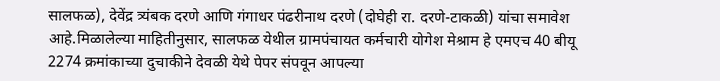सालफळ), देवेंद्र त्र्यंबक दरणे आणि गंगाधर पंढरीनाथ दरणे (दोघेही रा. दरणे-टाकळी) यांचा समावेश आहे.मिळालेल्या माहितीनुसार, सालफळ येथील ग्रामपंचायत कर्मचारी योगेश मेश्राम हे एमएच 40 बीयू 2274 क्रमांकाच्या दुचाकीने देवळी येथे पेपर संपवून आपल्या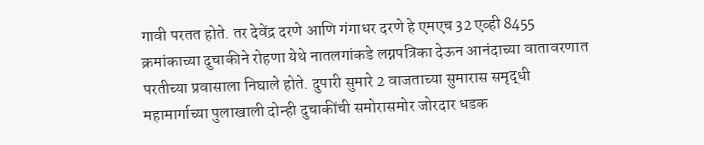गावी परतत होते. तर देवेंद्र दरणे आणि गंगाधर दरणे हे एमएच 32 एव्ही 8455 क्रमांकाच्या दुचाकीने रोहणा येथे नातलगांकडे लग्नपत्रिका देऊन आनंदाच्या वातावरणात परतीच्या प्रवासाला निघाले होते. दुपारी सुमारे 2 वाजताच्या सुमारास समृद्धी महामार्गाच्या पुलाखाली दोन्ही दुचाकींची समोरासमोर जोरदार धडक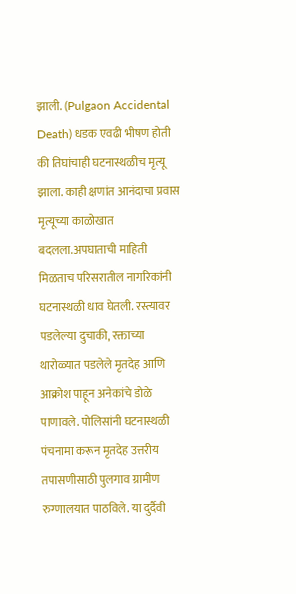झाली. (Pulgaon Accidental Death) धडक एवढी भीषण होती की तिघांचाही घटनास्थळीच मृत्यू झाला. काही क्षणांत आनंदाचा प्रवास मृत्यूच्या काळोखात बदलला.अपघाताची माहिती मिळताच परिसरातील नागरिकांनी घटनास्थळी धाव घेतली. रस्त्यावर पडलेल्या दुचाकी, रक्ताच्या थारोळ्यात पडलेले मृतदेह आणि आक्रोश पाहून अनेकांचे डोळे पाणावले. पोलिसांनी घटनास्थळी पंचनामा करून मृतदेह उत्तरीय तपासणीसाठी पुलगाव ग्रामीण रुग्णालयात पाठविले. या दुर्दैवी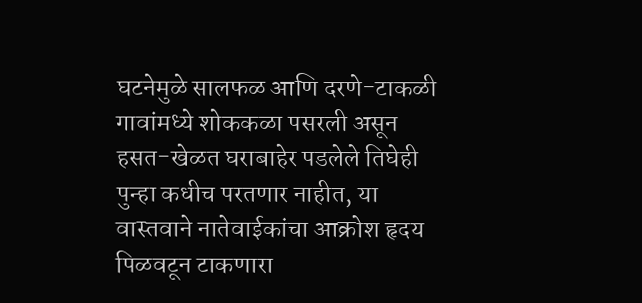घटनेमुळे सालफळ आणि दरणे-टाकळी गावांमध्ये शोककळा पसरली असून हसत-खेळत घराबाहेर पडलेले तिघेही पुन्हा कधीच परतणार नाहीत, या वास्तवाने नातेवाईकांचा आक्रोश हृदय पिळवटून टाकणारा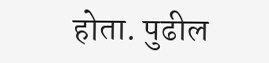होता. पुढील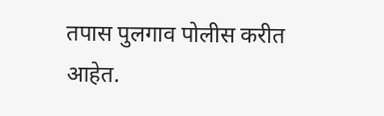तपास पुलगाव पोलीस करीत आहेत.